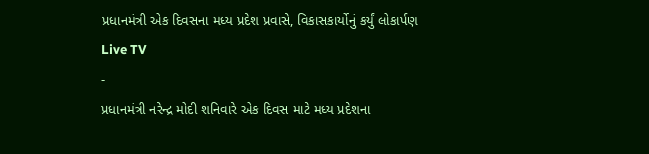પ્રધાનમંત્રી એક દિવસના મધ્ય પ્રદેશ પ્રવાસે, વિકાસકાર્યોનું કર્યું લોકાર્પણ
Live TV
-
પ્રધાનમંત્રી નરેન્દ્ર મોદી શનિવારે એક દિવસ માટે મધ્ય પ્રદેશના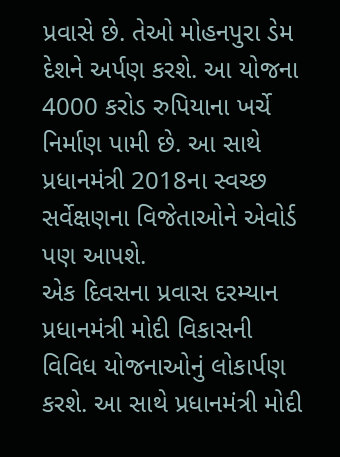પ્રવાસે છે. તેઓ મોહનપુરા ડેમ દેશને અર્પણ કરશે. આ યોજના 4000 કરોડ રુપિયાના ખર્ચે નિર્માણ પામી છે. આ સાથે પ્રધાનમંત્રી 2018ના સ્વચ્છ સર્વેક્ષણના વિજેતાઓને એવોર્ડ પણ આપશે.
એક દિવસના પ્રવાસ દરમ્યાન પ્રધાનમંત્રી મોદી વિકાસની વિવિધ યોજનાઓનું લોકાર્પણ કરશે. આ સાથે પ્રધાનમંત્રી મોદી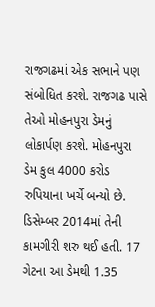રાજગઢમાં એક સભાને પણ સંબોધિત કરશે. રાજગઢ પાસે તેઓ મોહનપુરા ડેમનું લોકાર્પણ કરશે. મોહનપુરા ડેમ કુલ 4000 કરોડ રુપિયાના ખર્ચે બન્યો છે. ડિસેમ્બર 2014માં તેની કામગીરી શરુ થઈ હતી. 17 ગેટના આ ડેમથી 1.35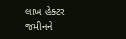લાખ હેક્ટર જમીનને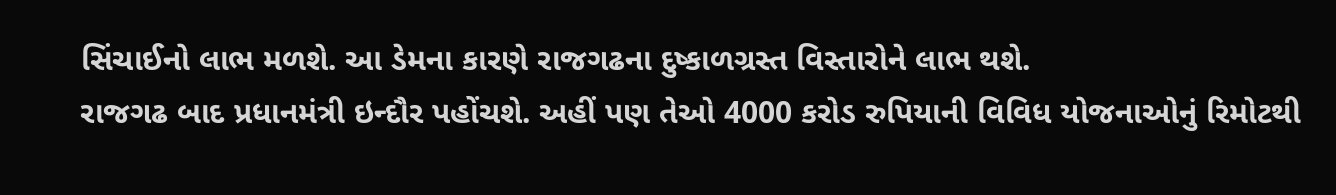સિંચાઈનો લાભ મળશે. આ ડેમના કારણે રાજગઢના દુષ્કાળગ્રસ્ત વિસ્તારોને લાભ થશે.
રાજગઢ બાદ પ્રધાનમંત્રી ઇન્દૌર પહોંચશે. અહીં પણ તેઓ 4000 કરોડ રુપિયાની વિવિધ યોજનાઓનું રિમોટથી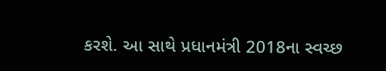કરશે. આ સાથે પ્રધાનમંત્રી 2018ના સ્વચ્છ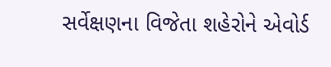સર્વેક્ષણના વિજેતા શહેરોને એવોર્ડ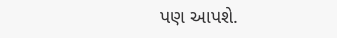પણ આપશે.